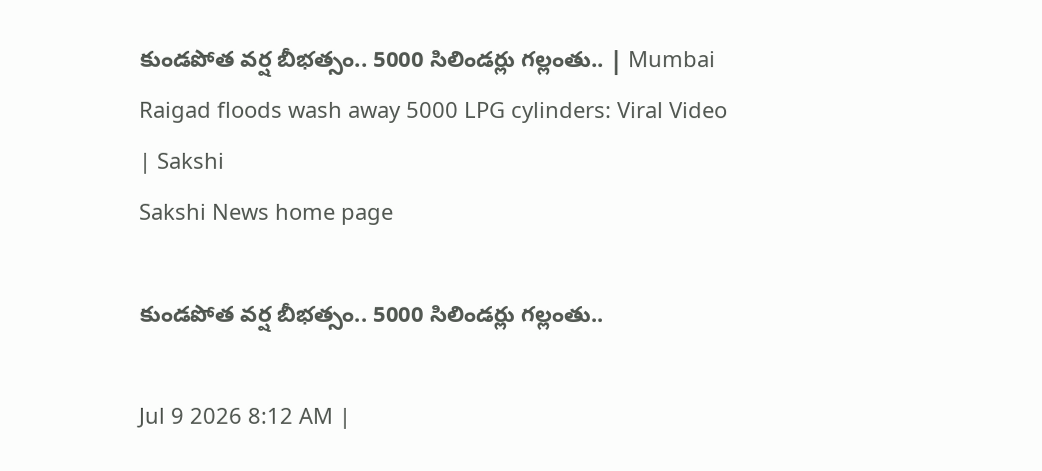కుండపోత వర్ష బీభత్సం.. 5000 సిలిండర్లు గల్లంతు.. | Mumbai Raigad floods wash away 5000 LPG cylinders: Viral Video | Sakshi
Sakshi News home page

కుండపోత వర్ష బీభత్సం.. 5000 సిలిండర్లు గల్లంతు..

Jul 9 2026 8:12 AM |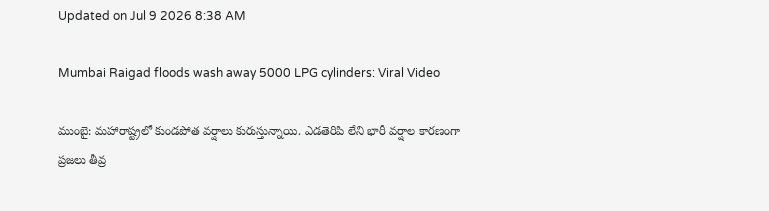Updated on Jul 9 2026 8:38 AM

Mumbai Raigad floods wash away 5000 LPG cylinders: Viral Video

ముంబై: మహారాష్ట్రలో కుండపోత వర్షాలు కురుస్తున్నాయి. ఎడతెరిపి లేని భారీ వర్షాల కారణంగా ప్రజలు తీవ్ర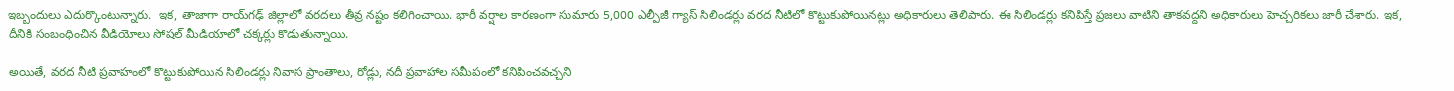ఇబ్బందులు ఎదుర్కొంటున్నారు.  ఇక, తాజాగా రాయ్‌గఢ్ జిల్లాలో వరదలు తీవ్ర నష్టం కలిగించాయి. భారీ వర్షాల కారణంగా సుమారు 5,000 ఎల్పీజీ గ్యాస్ సిలిండర్లు వరద నీటిలో కొట్టుకుపోయినట్లు అధికారులు తెలిపారు. ఈ సిలిండర్లు కనిపిస్తే ప్రజలు వాటిని తాకవద్దని అధికారులు హెచ్చరికలు జారీ చేశారు. ఇక, దీనికి సంబంధించిన వీడియోలు సోషల్‌ మీడియాలో చక్కర్లు కొడుతున్నాయి.

అయితే, వరద నీటి ప్రవాహంలో కొట్టుకుపోయిన సిలిండర్లు నివాస ప్రాంతాలు, రోడ్లు, నదీ ప్రవాహాల సమీపంలో కనిపించవచ్చని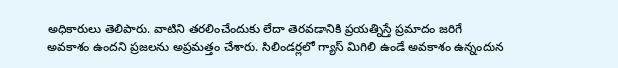అధికారులు తెలిపారు. వాటిని తరలించేందుకు లేదా తెరవడానికి ప్రయత్నిస్తే ప్రమాదం జరిగే అవకాశం ఉందని ప్రజలను అప్రమత్తం చేశారు. సిలిండర్లలో గ్యాస్ మిగిలి ఉండే అవకాశం ఉన్నందున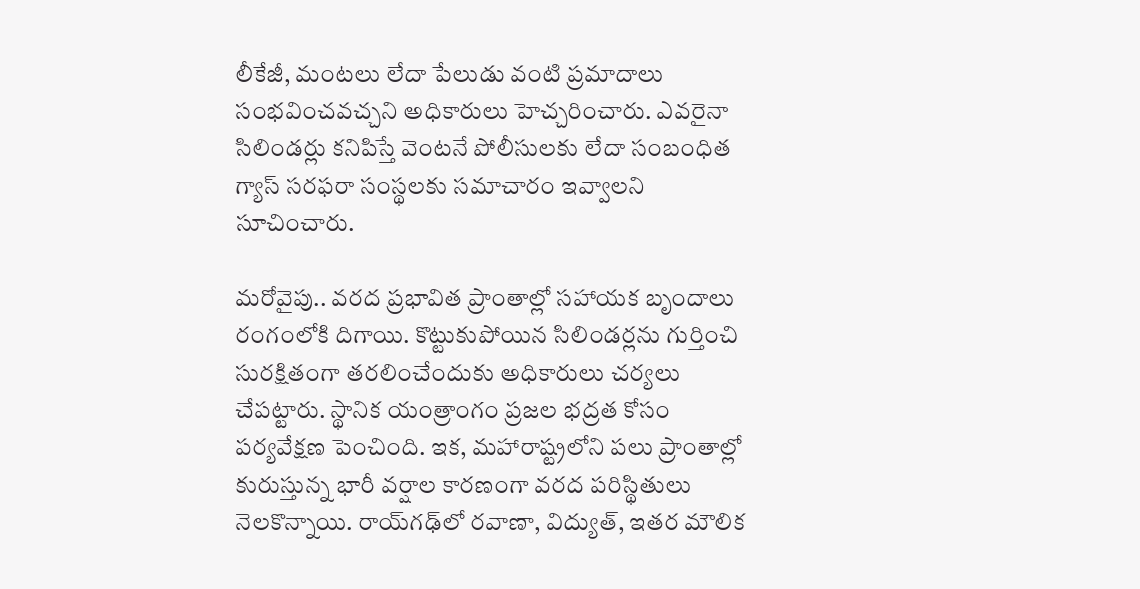లీకేజీ, మంటలు లేదా పేలుడు వంటి ప్రమాదాలు సంభవించవచ్చని అధికారులు హెచ్చరించారు. ఎవరైనా సిలిండర్లు కనిపిస్తే వెంటనే పోలీసులకు లేదా సంబంధిత గ్యాస్ సరఫరా సంస్థలకు సమాచారం ఇవ్వాలని సూచించారు.

మరోవైపు.. వరద ప్రభావిత ప్రాంతాల్లో సహాయక బృందాలు రంగంలోకి దిగాయి. కొట్టుకుపోయిన సిలిండర్లను గుర్తించి సురక్షితంగా తరలించేందుకు అధికారులు చర్యలు చేపట్టారు. స్థానిక యంత్రాంగం ప్రజల భద్రత కోసం పర్యవేక్షణ పెంచింది. ఇక, మహారాష్ట్రలోని పలు ప్రాంతాల్లో కురుస్తున్న భారీ వర్షాల కారణంగా వరద పరిస్థితులు నెలకొన్నాయి. రాయ్‌గఢ్‌లో రవాణా, విద్యుత్, ఇతర మౌలిక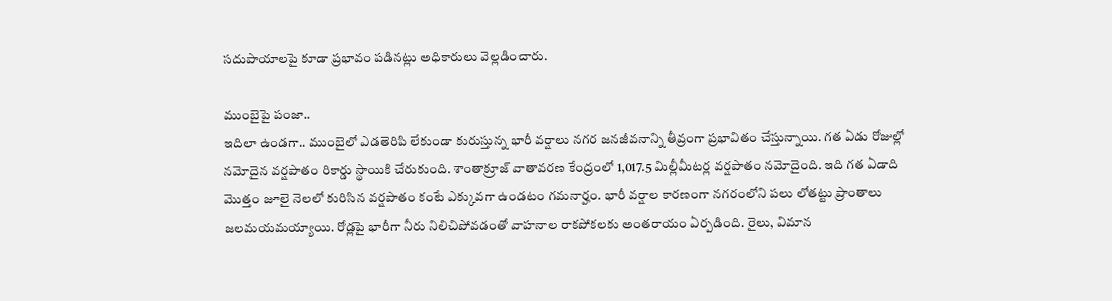సదుపాయాలపై కూడా ప్రభావం పడినట్లు అధికారులు వెల్లడించారు.

ముంబైపై పంజా..
ఇదిలా ఉండగా.. ముంబైలో ఎడతెరిపి లేకుండా కురుస్తున్న భారీ వర్షాలు నగర జనజీవనాన్ని తీవ్రంగా ప్రభావితం చేస్తున్నాయి. గత ఏడు రోజుల్లో నమోదైన వర్షపాతం రికార్డు స్థాయికి చేరుకుంది. శాంతాక్రూజ్ వాతావరణ కేంద్రంలో 1,017.5 మిల్లీమీటర్ల వర్షపాతం నమోదైంది. ఇది గత ఏడాది మొత్తం జూలై నెలలో కురిసిన వర్షపాతం కంటే ఎక్కువగా ఉండటం గమనార్హం. భారీ వర్షాల కారణంగా నగరంలోని పలు లోతట్టు ప్రాంతాలు జలమయమయ్యాయి. రోడ్లపై భారీగా నీరు నిలిచిపోవడంతో వాహనాల రాకపోకలకు అంతరాయం ఏర్పడింది. రైలు, విమాన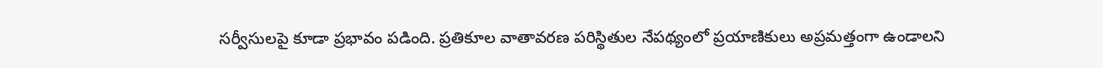సర్వీసులపై కూడా ప్రభావం పడింది. ప్రతికూల వాతావరణ పరిస్థితుల నేపథ్యంలో ప్రయాణికులు అప్రమత్తంగా ఉండాలని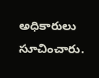అధికారులు సూచించారు.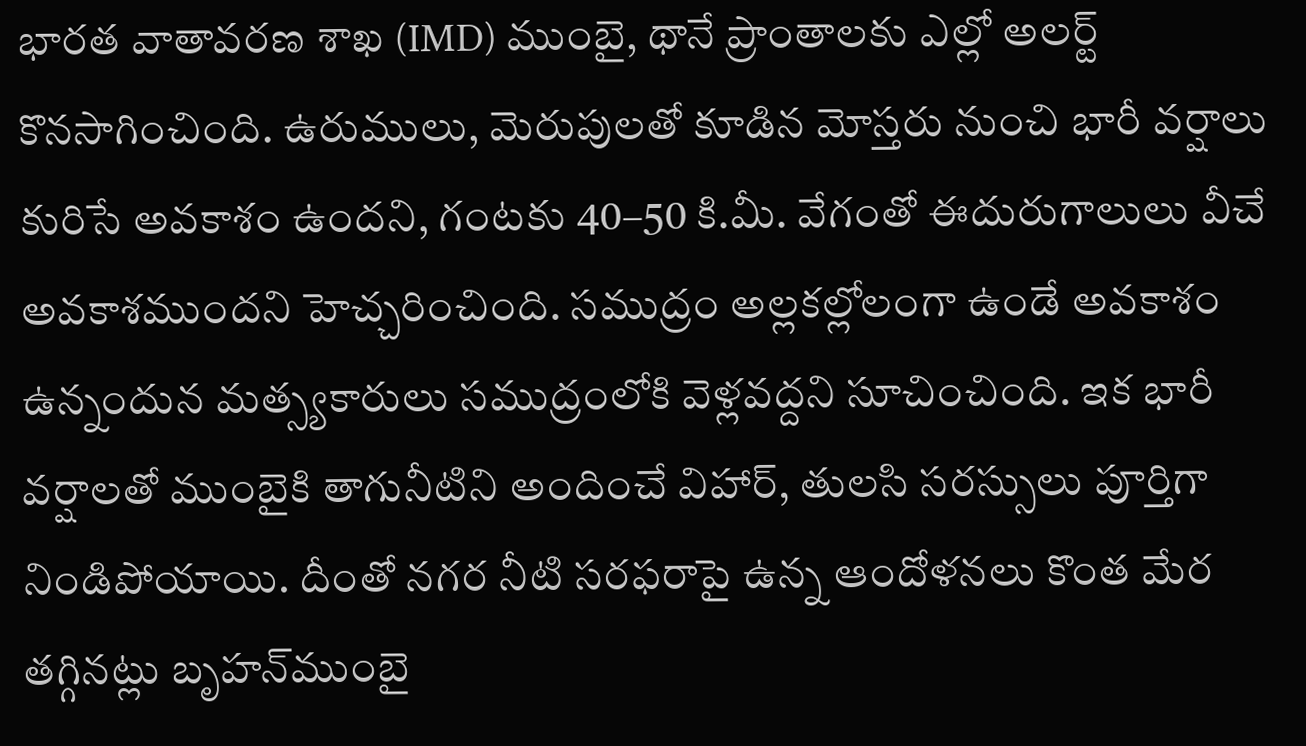భారత వాతావరణ శాఖ (IMD) ముంబై, థానే ప్రాంతాలకు ఎల్లో అలర్ట్ కొనసాగించింది. ఉరుములు, మెరుపులతో కూడిన మోస్తరు నుంచి భారీ వర్షాలు కురిసే అవకాశం ఉందని, గంటకు 40–50 కి.మీ. వేగంతో ఈదురుగాలులు వీచే అవకాశముందని హెచ్చరించింది. సముద్రం అల్లకల్లోలంగా ఉండే అవకాశం ఉన్నందున మత్స్యకారులు సముద్రంలోకి వెళ్లవద్దని సూచించింది. ఇక భారీ వర్షాలతో ముంబైకి తాగునీటిని అందించే విహార్, తులసి సరస్సులు పూర్తిగా నిండిపోయాయి. దీంతో నగర నీటి సరఫరాపై ఉన్న ఆందోళనలు కొంత మేర తగ్గినట్లు బృహన్‌ముంబై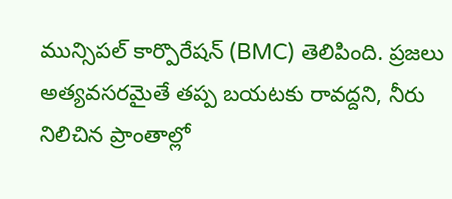మున్సిపల్ కార్పొరేషన్ (BMC) తెలిపింది. ప్రజలు అత్యవసరమైతే తప్ప బయటకు రావద్దని, నీరు నిలిచిన ప్రాంతాల్లో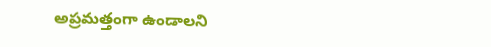అప్రమత్తంగా ఉండాలని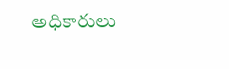అధికారులు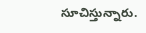సూచిస్తున్నారు.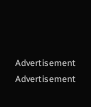Advertisement
Advertisement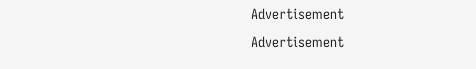Advertisement
Advertisement